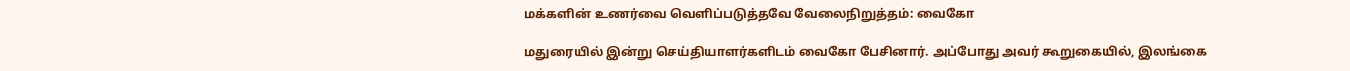மக்களின் உணர்வை வெளிப்படுத்தவே வேலைநிறுத்தம்: வைகோ

மதுரையில் இன்று செய்தியாளர்களிடம் வைகோ பேசினார். அப்போது அவர் கூறுகையில், இலங்கை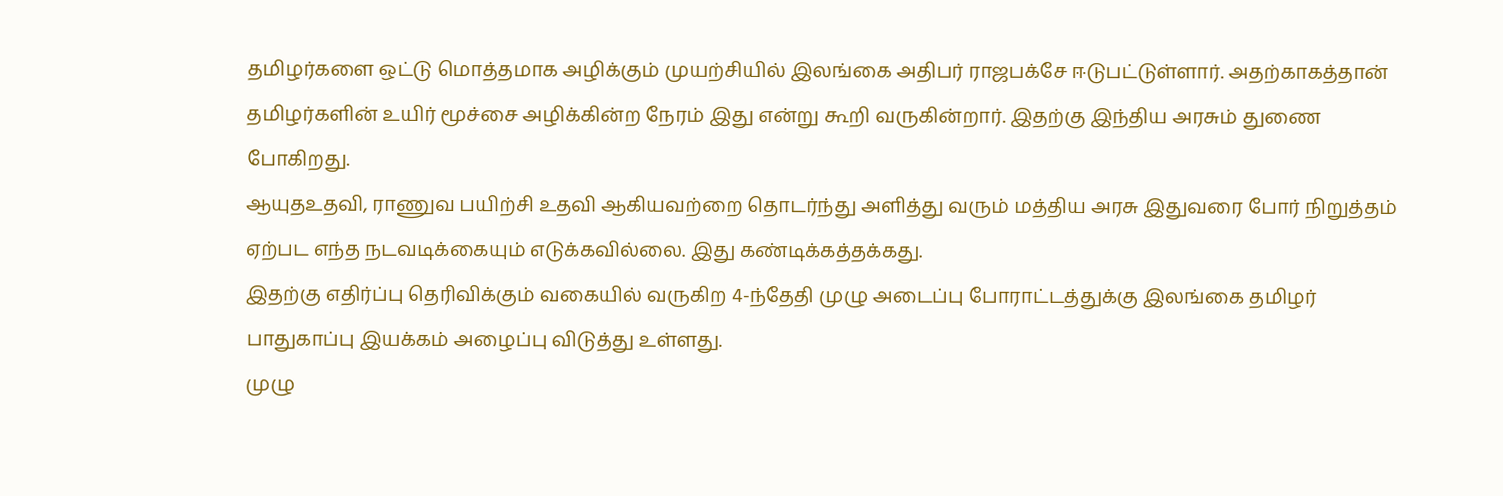தமிழர்களை ஒட்டு மொத்தமாக அழிக்கும் முயற்சியில் இலங்கை அதிபர் ராஜபக்சே ஈடுபட்டுள்ளார். அதற்காகத்தான் தமிழர்களின் உயிர் மூச்சை அழிக்கின்ற நேரம் இது என்று கூறி வருகின்றார். இதற்கு இந்திய அரசும் துணை போகிறது.
ஆயுதஉதவி, ராணுவ பயிற்சி உதவி ஆகியவற்றை தொடர்ந்து அளித்து வரும் மத்திய அரசு இதுவரை போர் நிறுத்தம் ஏற்பட எந்த நடவடிக்கையும் எடுக்கவில்லை. இது கண்டிக்கத்தக்கது.
இதற்கு எதிர்ப்பு தெரிவிக்கும் வகையில் வருகிற 4-ந்தேதி முழு அடைப்பு போராட்டத்துக்கு இலங்கை தமிழர் பாதுகாப்பு இயக்கம் அழைப்பு விடுத்து உள்ளது.
முழு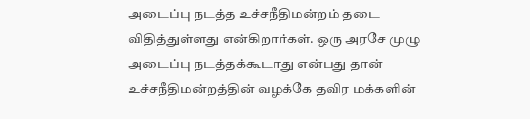அடைப்பு நடத்த உச்சநீதிமன்றம் தடை விதித்துள்ளது என்கிறார்கள். ஒரு அரசே முழு அடைப்பு நடத்தக்கூடாது என்பது தான் உச்சநீதிமன்றத்தின் வழக்கே தவிர மக்களின்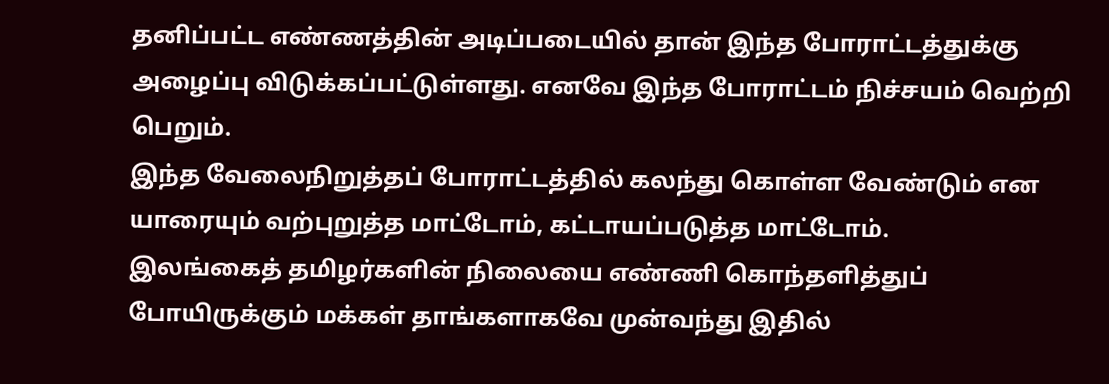தனிப்பட்ட எண்ணத்தின் அடிப்படையில் தான் இந்த போராட்டத்துக்கு அழைப்பு விடுக்கப்பட்டுள்ளது. எனவே இந்த போராட்டம் நிச்சயம் வெற்றி பெறும்.
இந்த வேலைநிறுத்தப் போராட்டத்தில் கலந்து கொள்ள வேண்டும் என யாரையும் வற்புறுத்த மாட்டோம், கட்டாயப்படுத்த மாட்டோம்.
இலங்கைத் தமிழர்களின் நிலையை எண்ணி கொந்தளித்துப் போயிருக்கும் மக்கள் தாங்களாகவே முன்வந்து இதில்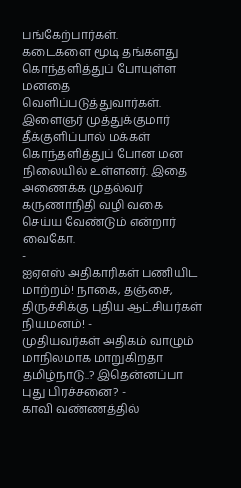பங்கேற்பார்கள்.
கடைகளை மூடி தங்களது கொந்தளித்துப் போயுள்ள மனதை வெளிப்படுத்துவார்கள்.
இளைஞர் முத்துக்குமார் தீக்குளிப்பால் மக்கள் கொந்தளித்துப் போன மன நிலையில் உள்ளனர். இதை அணைக்க முதல்வர் கருணாநிதி வழி வகை செய்ய வேண்டும் என்றார் வைகோ.
-
ஐஏஎஸ் அதிகாரிகள் பணியிட மாற்றம்! நாகை, தஞ்சை, திருச்சிக்கு புதிய ஆட்சியர்கள் நியமனம்! -
முதியவர்கள் அதிகம் வாழும் மாநிலமாக மாறுகிறதா தமிழ்நாடு..? இதென்னப்பா புது பிரச்சனை? -
காவி வண்ணத்தில்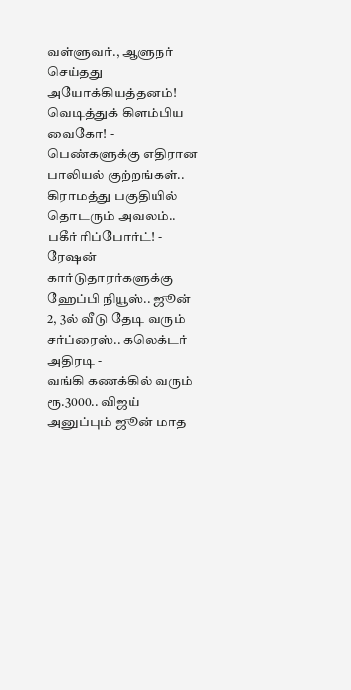வள்ளுவர்., ஆளுநர் செய்தது அயோக்கியத்தனம்! வெடித்துக் கிளம்பிய வைகோ! -
பெண்களுக்கு எதிரான பாலியல் குற்றங்கள்.. கிராமத்து பகுதியில் தொடரும் அவலம்.. பகீர் ரிப்போர்ட்! -
ரேஷன் கார்டுதாரர்களுக்கு ஹேப்பி நியூஸ்.. ஜூன் 2, 3ல் வீடு தேடி வரும் சர்ப்ரைஸ்.. கலெக்டர் அதிரடி -
வங்கி கணக்கில் வரும் ரூ.3000.. விஜய் அனுப்பும் ஜூன் மாத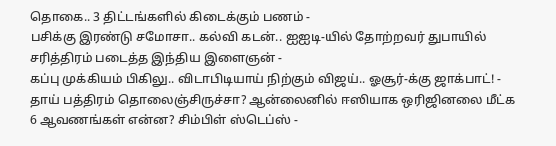தொகை.. 3 திட்டங்களில் கிடைக்கும் பணம் -
பசிக்கு இரண்டு சமோசா.. கல்வி கடன்.. ஐஐடி-யில் தோற்றவர் துபாயில் சரித்திரம் படைத்த இந்திய இளைஞன் -
கப்பு முக்கியம் பிகிலு.. விடாபிடியாய் நிற்கும் விஜய்.. ஓசூர்-க்கு ஜாக்பாட்! -
தாய் பத்திரம் தொலைஞ்சிருச்சா? ஆன்லைனில் ஈஸியாக ஒரிஜினலை மீட்க 6 ஆவணங்கள் என்ன? சிம்பிள் ஸ்டெப்ஸ் -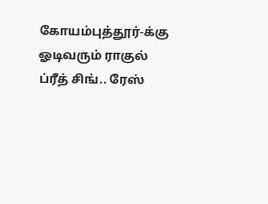கோயம்புத்தூர்-க்கு ஓடிவரும் ராகுல் ப்ரீத் சிங்.. ரேஸ்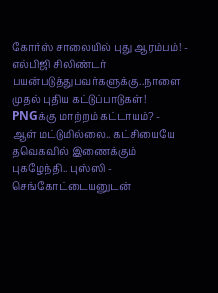கோர்ஸ் சாலையில் புது ஆரம்பம்! -
எல்பிஜி சிலிண்டர் பயன்படுத்துபவர்களுக்கு..நாளை முதல் புதிய கட்டுப்பாடுகள்! PNGக்கு மாற்றம் கட்டாயம்? -
ஆள் மட்டுமில்லை.. கட்சியையே தவெகவில் இணைக்கும் புகழேந்தி.. புஸ்ஸி - செங்கோட்டையனுடன்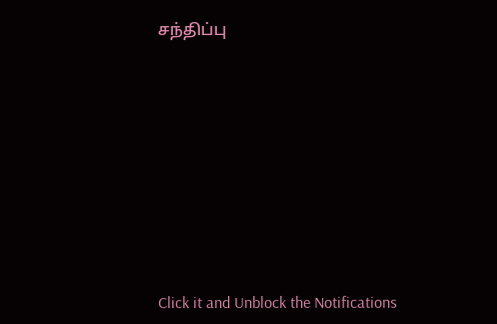சந்திப்பு












Click it and Unblock the Notifications